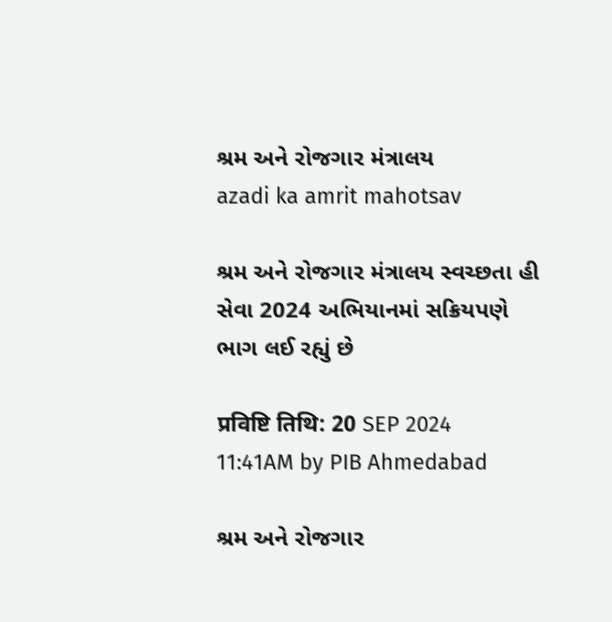શ્રમ અને રોજગાર મંત્રાલય
azadi ka amrit mahotsav

શ્રમ અને રોજગાર મંત્રાલય સ્વચ્છતા હી સેવા 2024 અભિયાનમાં સક્રિયપણે ભાગ લઈ રહ્યું છે

प्रविष्टि तिथि: 20 SEP 2024 11:41AM by PIB Ahmedabad

શ્રમ અને રોજગાર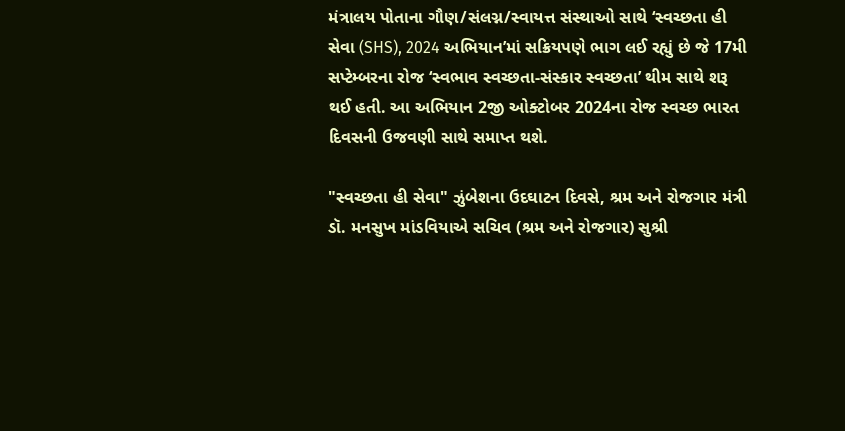મંત્રાલય પોતાના ગૌણ/સંલગ્ન/સ્વાયત્ત સંસ્થાઓ સાથે ‘સ્વચ્છતા હી સેવા (SHS), 2024 અભિયાન’માં સક્રિયપણે ભાગ લઈ રહ્યું છે જે 17મી સપ્ટેમ્બરના રોજ ‘સ્વભાવ સ્વચ્છતા-સંસ્કાર સ્વચ્છતા’ થીમ સાથે શરૂ થઈ હતી. આ અભિયાન 2જી ઓક્ટોબર 2024ના રોજ સ્વચ્છ ભારત દિવસની ઉજવણી સાથે સમાપ્ત થશે.

"સ્વચ્છતા હી સેવા" ઝુંબેશના ઉદઘાટન દિવસે, શ્રમ અને રોજગાર મંત્રી ડૉ. મનસુખ માંડવિયાએ સચિવ (શ્રમ અને રોજગાર) સુશ્રી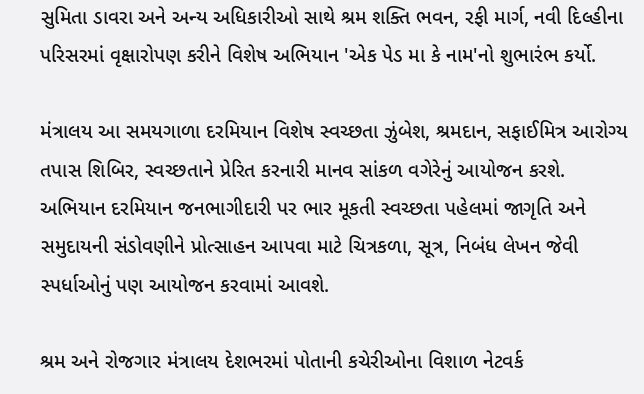સુમિતા ડાવરા અને અન્ય અધિકારીઓ સાથે શ્રમ શક્તિ ભવન, રફી માર્ગ, નવી દિલ્હીના પરિસરમાં વૃક્ષારોપણ કરીને વિશેષ અભિયાન 'એક પેડ મા કે નામ'નો શુભારંભ કર્યો.

મંત્રાલય આ સમયગાળા દરમિયાન વિશેષ સ્વચ્છતા ઝુંબેશ, શ્રમદાન, સફાઈમિત્ર આરોગ્ય તપાસ શિબિર, સ્વચ્છતાને પ્રેરિત કરનારી માનવ સાંકળ વગેરેનું આયોજન કરશે. અભિયાન દરમિયાન જનભાગીદારી પર ભાર મૂકતી સ્વચ્છતા પહેલમાં જાગૃતિ અને સમુદાયની સંડોવણીને પ્રોત્સાહન આપવા માટે ચિત્રકળા, સૂત્ર, નિબંધ લેખન જેવી સ્પર્ધાઓનું પણ આયોજન કરવામાં આવશે.

શ્રમ અને રોજગાર મંત્રાલય દેશભરમાં પોતાની કચેરીઓના વિશાળ નેટવર્ક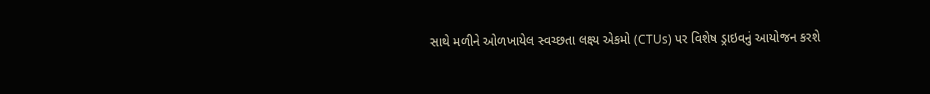સાથે મળીને ઓળખાયેલ સ્વચ્છતા લક્ષ્ય એકમો (CTUs) પર વિશેષ ડ્રાઇવનું આયોજન કરશે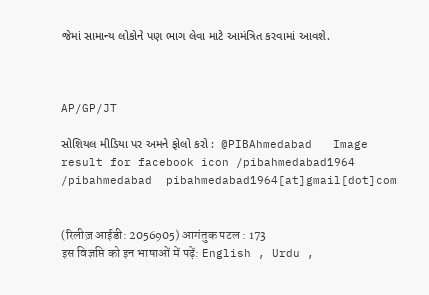જેમાં સામાન્ય લોકોને પણ ભાગ લેવા માટે આમંત્રિત કરવામાં આવશે.



AP/GP/JT

સોશિયલ મીડિયા પર અમને ફોલો કરો :  @PIBAhmedabad   Image result for facebook icon /pibahmedabad1964    /pibahmedabad  pibahmedabad1964[at]gmail[dot]com


(रिलीज़ आईडी: 2056905) आगंतुक पटल : 173
इस विज्ञप्ति को इन भाषाओं में पढ़ें: English , Urdu ,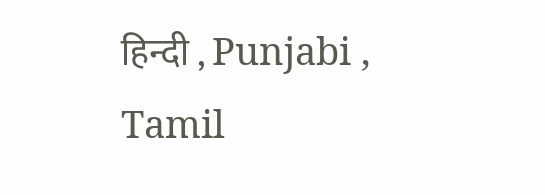हिन्दी , Punjabi , Tamil